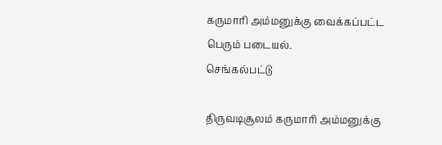கருமாரி அம்மனுக்கு வைக்கப்பட்ட பெரும் படையல்.
செங்கல்பட்டு

திருவடிசூலம் கருமாரி அம்மனுக்கு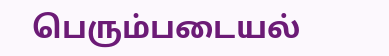பெரும்படையல்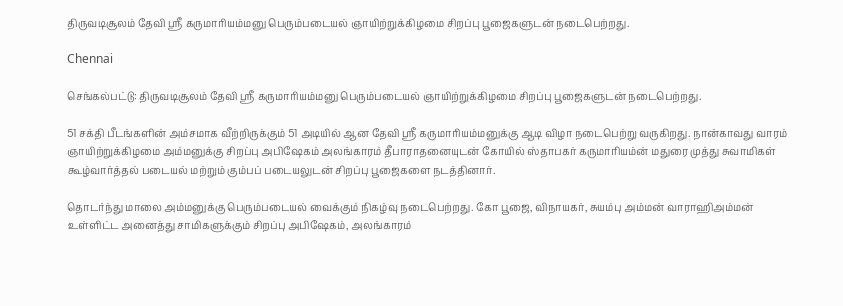திருவடிசூலம் தேவி ஸ்ரீ கருமாரியம்மனு பெரும்படையல் ஞாயிற்றுக்கிழமை சிறப்பு பூஜைகளுடன் நடைபெற்றது.

Chennai

செங்கல்பட்டு: திருவடிசூலம் தேவி ஸ்ரீ கருமாரியம்மனு பெரும்படையல் ஞாயிற்றுக்கிழமை சிறப்பு பூஜைகளுடன் நடைபெற்றது.

51 சக்தி பீடங்களின் அம்சமாக வீற்றிருக்கும் 51 அடியில் ஆன தேவி ஸ்ரீ கருமாரியம்மனுக்கு ஆடி விழா நடைபெற்று வருகிறது. நான்காவது வாரம் ஞாயிற்றுக்கிழமை அம்மனுக்கு சிறப்பு அபிஷேகம் அலங்காரம் தீபாராதனையுடன் கோயில் ஸ்தாபகர் கருமாரியம்ன் மதுரை முத்து சுவாமிகள் கூழ்வார்த்தல் படையல் மற்றும் கும்பப் படையலுடன் சிறப்பு பூஜைகளை நடத்தினார்.

தொடர்ந்து மாலை அம்மனுக்கு பெரும்படையல் வைக்கும் நிகழ்வு நடைபெற்றது. கோ பூஜை, விநாயகர், சுயம்பு அம்மன் வாராஹிஅம்மன் உள்ளிட்ட அனைத்து சாமிகளுக்கும் சிறப்பு அபிஷேகம், அலங்காரம்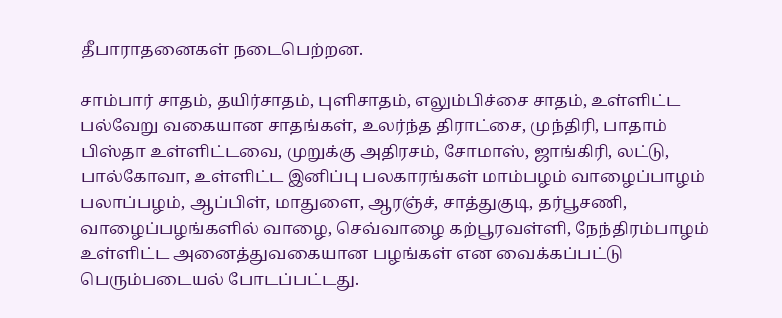தீபாராதனைகள் நடைபெற்றன.

சாம்பார் சாதம், தயிர்சாதம், புளிசாதம், எலும்பிச்சை சாதம், உள்ளிட்ட பல்வேறு வகையான சாதங்கள், உலர்ந்த திராட்சை, முந்திரி, பாதாம் பிஸ்தா உள்ளிட்டவை, முறுக்கு அதிரசம், சோமாஸ், ஜாங்கிரி, லட்டு, பால்கோவா, உள்ளிட்ட இனிப்பு பலகாரங்கள் மாம்பழம் வாழைப்பாழம் பலாப்பழம், ஆப்பிள், மாதுளை, ஆரஞ்ச், சாத்துகுடி, தர்பூசணி, வாழைப்பழங்களில் வாழை, செவ்வாழை கற்பூரவள்ளி, நேந்திரம்பாழம் உள்ளிட்ட அனைத்துவகையான பழங்கள் என வைக்கப்பட்டு பெரும்படையல் போடப்பட்டது.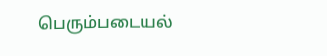பெரும்படையல்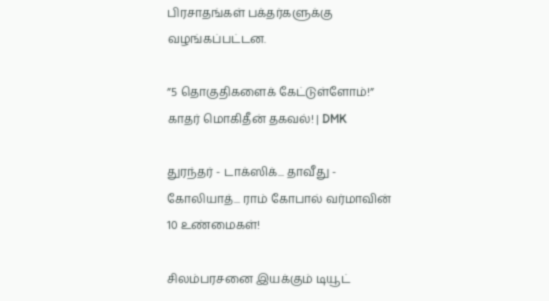பிரசாதங்கள் பக்தர்களுக்கு வழங்கப்பட்டன.

”5 தொகுதிகளைக் கேட்டுள்ளோம்!” காதர் மொகிதீன் தகவல்! | DMK

துரந்தர் - டாக்ஸிக்... தாவீது - கோலியாத்... ராம் கோபால் வர்மாவின் 10 உண்மைகள்!

சிலம்பரசனை இயக்கும் டியூட்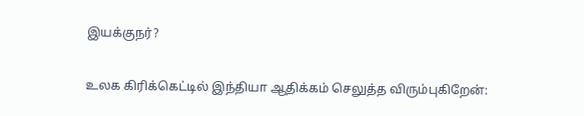இயக்குநர்?

உலக கிரிக்கெட்டில் இந்தியா ஆதிக்கம் செலுத்த விரும்புகிறேன்: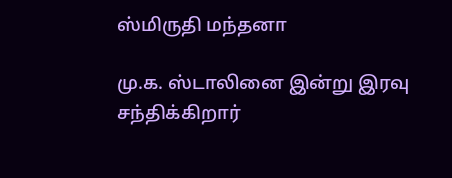ஸ்மிருதி மந்தனா

மு.க. ஸ்டாலினை இன்று இரவு சந்திக்கிறார்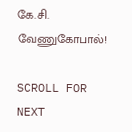கே.சி. வேணுகோபால்!

SCROLL FOR NEXT